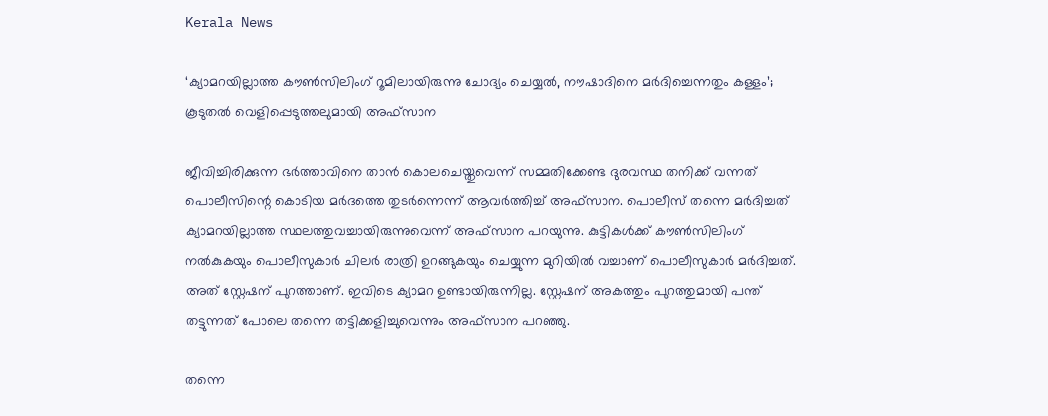Kerala News

‘ക്യാമറയില്ലാത്ത കൗണ്‍സിലിംഗ് റൂമിലായിരുന്നു ചോദ്യം ചെയ്യല്‍, നൗഷാദിനെ മര്‍ദിച്ചെന്നതും കള്ളം’; കൂടുതല്‍ വെളിപ്പെടുത്തലുമായി അഫ്‌സാന

ജീവിച്ചിരിക്കുന്ന ഭര്‍ത്താവിനെ താന്‍ കൊലചെയ്തുവെന്ന് സമ്മതിക്കേണ്ട ദുരവസ്ഥ തനിക്ക് വന്നത് പൊലീസിന്റെ കൊടിയ മര്‍ദത്തെ തുടര്‍ന്നെന്ന് ആവര്‍ത്തിച്ച് അഫ്‌സാന. പൊലീസ് തന്നെ മര്‍ദിച്ചത് ക്യാമറയില്ലാത്ത സ്ഥലത്തുവച്ചായിരുന്നുവെന്ന് അഫ്‌സാന പറയുന്നു. കുട്ടികള്‍ക്ക് കൗണ്‍സിലിംഗ് നല്‍കുകയും പൊലീസുകാര്‍ ചിലര്‍ രാത്രി ഉറങ്ങുകയും ചെയ്യുന്ന മുറിയില്‍ വച്ചാണ് പൊലീസുകാര്‍ മര്‍ദിച്ചത്. അത് സ്റ്റേഷന് പുറത്താണ്. ഇവിടെ ക്യാമറ ഉണ്ടായിരുന്നില്ല. സ്റ്റേഷന് അകത്തും പുറത്തുമായി പന്ത് തട്ടുന്നത് പോലെ തന്നെ തട്ടിക്കളിച്ചുവെന്നും അഫ്‌സാന പറഞ്ഞു.

തന്നെ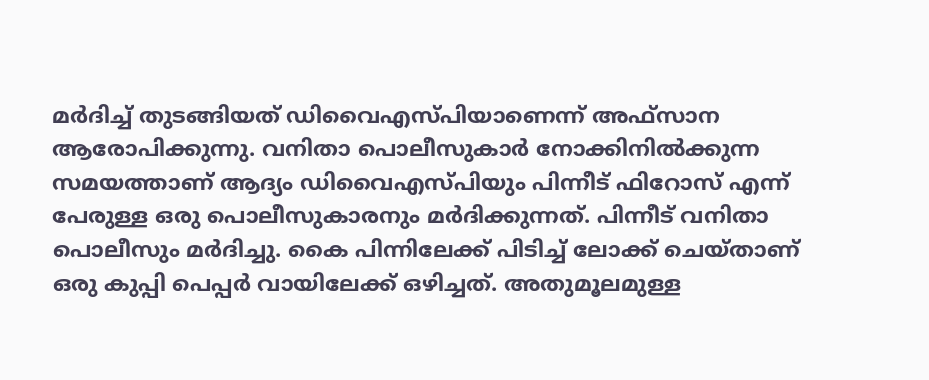മര്‍ദിച്ച് തുടങ്ങിയത് ഡിവൈഎസ്പിയാണെന്ന് അഫ്‌സാന ആരോപിക്കുന്നു. വനിതാ പൊലീസുകാര്‍ നോക്കിനില്‍ക്കുന്ന സമയത്താണ് ആദ്യം ഡിവൈഎസ്പിയും പിന്നീട് ഫിറോസ് എന്ന് പേരുള്ള ഒരു പൊലീസുകാരനും മര്‍ദിക്കുന്നത്. പിന്നീട് വനിതാ പൊലീസും മര്‍ദിച്ചു. കൈ പിന്നിലേക്ക് പിടിച്ച് ലോക്ക് ചെയ്താണ് ഒരു കുപ്പി പെപ്പര്‍ വായിലേക്ക് ഒഴിച്ചത്. അതുമൂലമുള്ള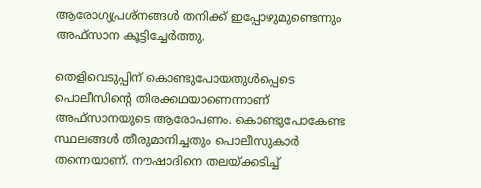ആരോഗ്യപ്രശ്‌നങ്ങള്‍ തനിക്ക് ഇപ്പോഴുമുണ്ടെന്നും അഫ്‌സാന കൂട്ടിച്ചേര്‍ത്തു.

തെളിവെടുപ്പിന് കൊണ്ടുപോയതുള്‍പ്പെടെ പൊലീസിന്റെ തിരക്കഥയാണെന്നാണ് അഫ്‌സാനയുടെ ആരോപണം. കൊണ്ടുപോകേണ്ട സ്ഥലങ്ങള്‍ തീരുമാനിച്ചതും പൊലീസുകാര്‍ തന്നെയാണ്. നൗഷാദിനെ തലയ്ക്കടിച്ച്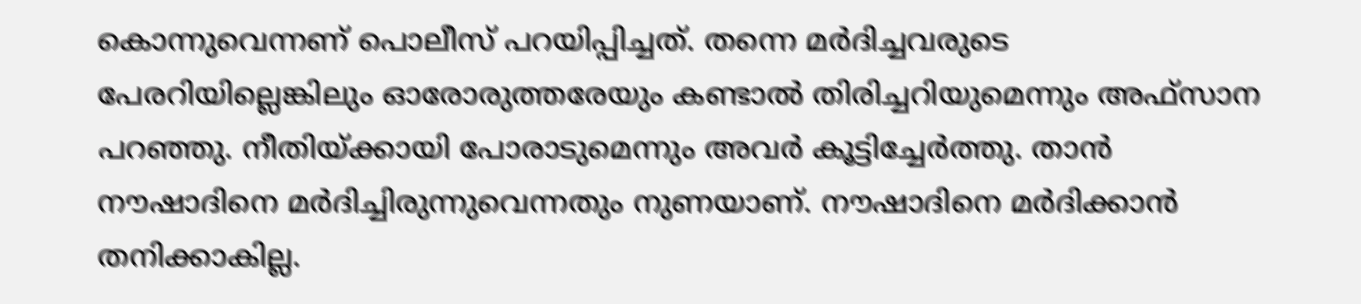കൊന്നുവെന്നണ് പൊലീസ് പറയിപ്പിച്ചത്. തന്നെ മര്‍ദിച്ചവരുടെ പേരറിയില്ലെങ്കിലും ഓരോരുത്തരേയും കണ്ടാല്‍ തിരിച്ചറിയുമെന്നും അഫ്‌സാന പറഞ്ഞു. നീതിയ്ക്കായി പോരാടുമെന്നും അവര്‍ കൂട്ടിച്ചേര്‍ത്തു. താന്‍ നൗഷാദിനെ മര്‍ദിച്ചിരുന്നുവെന്നതും നുണയാണ്. നൗഷാദിനെ മര്‍ദിക്കാന്‍ തനിക്കാകില്ല.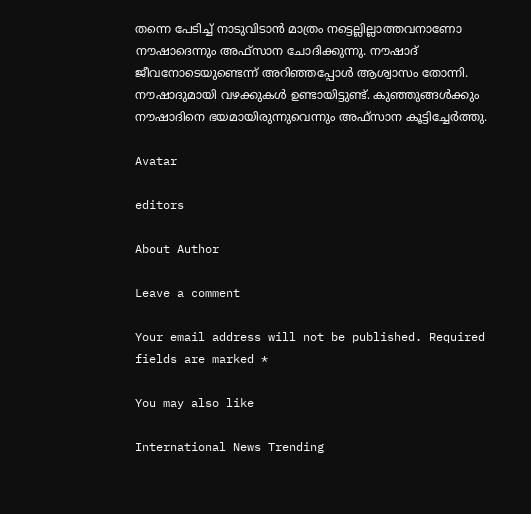തന്നെ പേടിച്ച് നാടുവിടാന്‍ മാത്രം നട്ടെല്ലില്ലാത്തവനാണോ നൗഷാദെന്നും അഫ്‌സാന ചോദിക്കുന്നു. നൗഷാദ് ജീവനോടെയുണ്ടെന്ന് അറിഞ്ഞപ്പോള്‍ ആശ്വാസം തോന്നി. നൗഷാദുമായി വഴക്കുകള്‍ ഉണ്ടായിട്ടുണ്ട്. കുഞ്ഞുങ്ങള്‍ക്കും നൗഷാദിനെ ഭയമായിരുന്നുവെന്നും അഫ്‌സാന കൂട്ടിച്ചേര്‍ത്തു.

Avatar

editors

About Author

Leave a comment

Your email address will not be published. Required fields are marked *

You may also like

International News Trending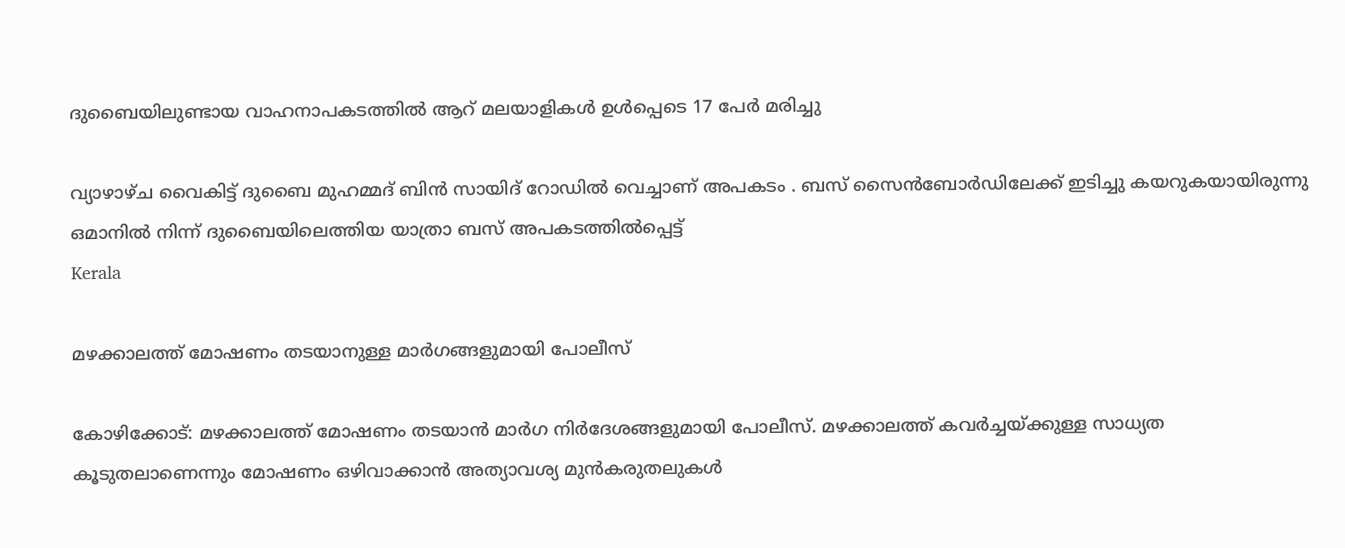ദുബൈയിലുണ്ടായ വാഹനാപകടത്തില്‍ ആറ് മലയാളികള്‍ ഉള്‍പ്പെടെ 17 പേര്‍ മരിച്ചു

വ്യാഴാഴ്ച വൈകിട്ട് ദുബൈ മുഹമ്മദ് ബിൻ സായിദ് റോഡിൽ വെച്ചാണ് അപകടം . ബസ് സൈൻബോർഡിലേക്ക് ഇടിച്ചു കയറുകയായിരുന്നു ഒമാനിൽ നിന്ന് ദുബൈയിലെത്തിയ യാത്രാ ബസ് അപകടത്തിൽപ്പെട്ട്
Kerala

മഴക്കാലത്ത് മോഷണം തടയാനുള്ള മാര്‍ഗങ്ങളുമായി പോലീസ്‌

കോഴിക്കോട്: മഴക്കാലത്ത് മോഷണം തടയാന്‍ മാര്‍ഗ നിര്‍ദേശങ്ങളുമായി പോലീസ്. മഴക്കാലത്ത് കവര്‍ച്ചയ്ക്കുള്ള സാധ്യത കൂടുതലാണെന്നും മോഷണം ഒഴിവാക്കാന്‍ അത്യാവശ്യ മുന്‍കരുതലുകള്‍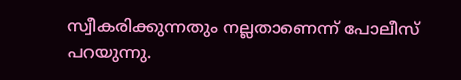സ്വീകരിക്കുന്നതും നല്ലതാണെന്ന് പോലീസ് പറയുന്നു.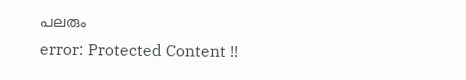പലരും
error: Protected Content !!